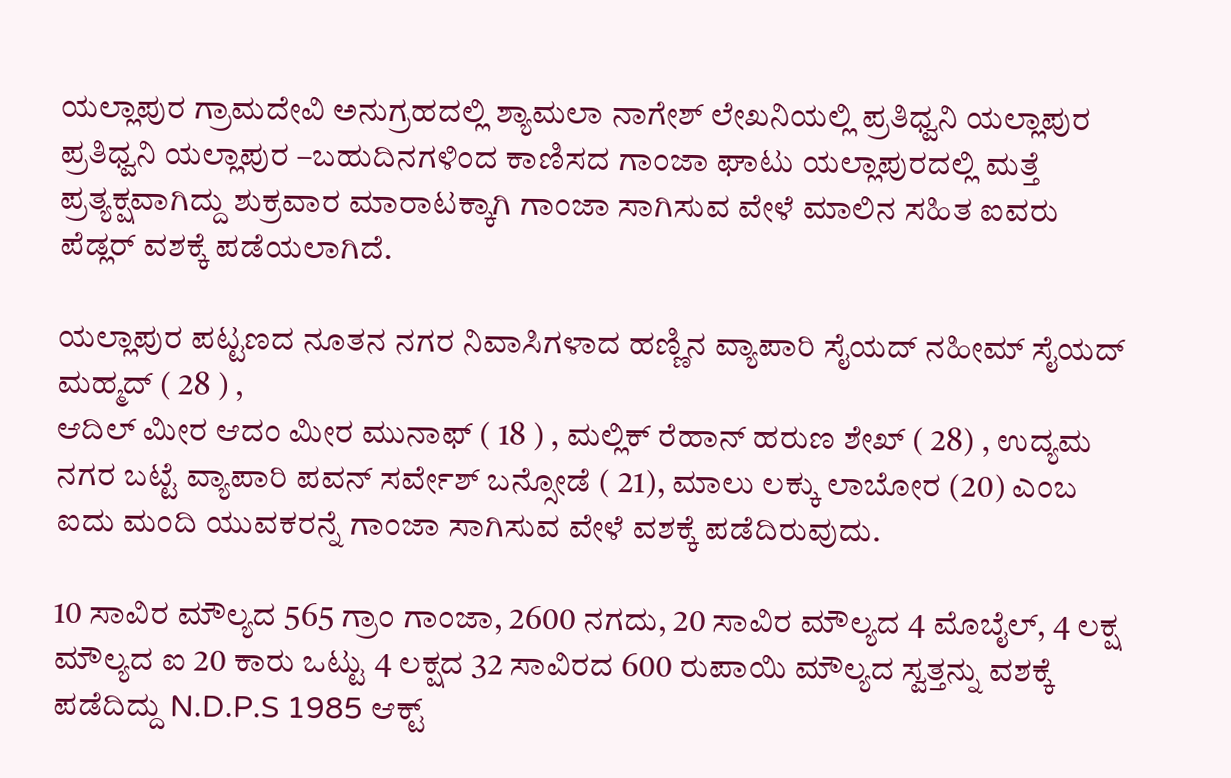ಯಲ್ಲಾಪುರ ಗ್ರಾಮದೇವಿ ಅನುಗ್ರಹದಲ್ಲಿ ಶ್ಯಾಮಲಾ ನಾಗೇಶ್ ಲೇಖನಿಯಲ್ಲಿ ಪ್ರತಿಧ್ವನಿ ಯಲ್ಲಾಪುರ
ಪ್ರತಿಧ್ವನಿ ಯಲ್ಲಾಪುರ –ಬಹುದಿನಗಳಿಂದ ಕಾಣಿಸದ ಗಾಂಜಾ ಘಾಟು ಯಲ್ಲಾಪುರದಲ್ಲಿ ಮತ್ತೆ ಪ್ರತ್ಯಕ್ಷವಾಗಿದ್ದು ಶುಕ್ರವಾರ ಮಾರಾಟಕ್ಕಾಗಿ ಗಾಂಜಾ ಸಾಗಿಸುವ ವೇಳೆ ಮಾಲಿನ ಸಹಿತ ಐವರು ಪೆಡ್ಲರ್ ವಶಕ್ಕೆ ಪಡೆಯಲಾಗಿದೆ.

ಯಲ್ಲಾಪುರ ಪಟ್ಟಣದ ನೂತನ ನಗರ ನಿವಾಸಿಗಳಾದ ಹಣ್ಣಿನ ವ್ಯಾಪಾರಿ ಸೈಯದ್ ನಹೀಮ್ ಸೈಯದ್ ಮಹ್ಮದ್ ( 28 ) ,
ಆದಿಲ್ ಮೀರ ಆದಂ ಮೀರ ಮುನಾಫ್ ( 18 ) , ಮಲ್ಲಿಕ್ ರೆಹಾನ್ ಹರುಣ ಶೇಖ್ ( 28) , ಉದ್ಯಮ ನಗರ ಬಟ್ಟೆ ವ್ಯಾಪಾರಿ ಪವನ್ ಸರ್ವೇಶ್ ಬನ್ಸೋಡೆ ( 21), ಮಾಲು ಲಕ್ಕು ಲಾಬೋರ (20) ಎಂಬ ಐದು ಮಂದಿ ಯುವಕರನ್ನೆ ಗಾಂಜಾ ಸಾಗಿಸುವ ವೇಳೆ ವಶಕ್ಕೆ ಪಡೆದಿರುವುದು.

10 ಸಾವಿರ ಮೌಲ್ಯದ 565 ಗ್ರಾಂ ಗಾಂಜಾ, 2600 ನಗದು, 20 ಸಾವಿರ ಮೌಲ್ಯದ 4 ಮೊಬೈಲ್, 4 ಲಕ್ಷ ಮೌಲ್ಯದ ಐ 20 ಕಾರು ಒಟ್ಟು 4 ಲಕ್ಷದ 32 ಸಾವಿರದ 600 ರುಪಾಯಿ ಮೌಲ್ಯದ ಸ್ವತ್ತನ್ನು ವಶಕ್ಕೆ ಪಡೆದಿದ್ದು N.D.P.S 1985 ಆಕ್ಟ್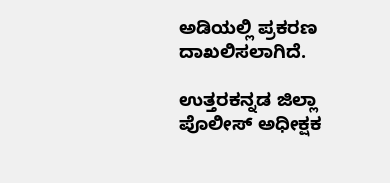ಅಡಿಯಲ್ಲಿ ಪ್ರಕರಣ ದಾಖಲಿಸಲಾಗಿದೆ.

ಉತ್ತರಕನ್ನಡ ಜಿಲ್ಲಾ ಪೊಲೀಸ್ ಅಧೀಕ್ಷಕ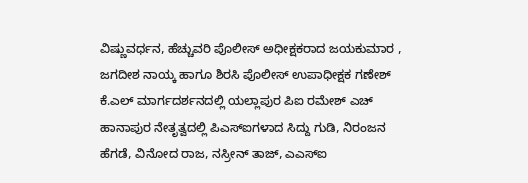ವಿಷ್ಣುವರ್ಧನ, ಹೆಚ್ಚುವರಿ ಪೊಲೀಸ್ ಅಧೀಕ್ಷಕರಾದ ಜಯಕುಮಾರ , ಜಗದೀಶ ನಾಯ್ಕ ಹಾಗೂ ಶಿರಸಿ ಪೊಲೀಸ್ ಉಪಾಧೀಕ್ಷಕ ಗಣೇಶ್ ಕೆ.ಎಲ್ ಮಾರ್ಗದರ್ಶನದಲ್ಲಿ ಯಲ್ಲಾಪುರ ಪಿಐ ರಮೇಶ್ ಎಚ್ ಹಾನಾಪುರ ನೇತೃತ್ವದಲ್ಲಿ ಪಿಎಸ್ಐಗಳಾದ ಸಿದ್ದು ಗುಡಿ, ನಿರಂಜನ ಹೆಗಡೆ, ವಿನೋದ ರಾಜ, ನಸ್ರೀನ್ ತಾಜ್, ಎಎಸ್ಐ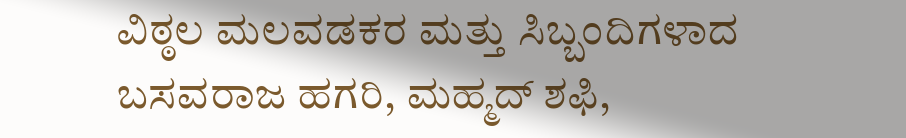ವಿಠ್ಠಲ ಮಲವಡಕರ ಮತ್ತು ಸಿಬ್ಬಂದಿಗಳಾದ ಬಸವರಾಜ ಹಗರಿ, ಮಹ್ಮದ್ ಶಫಿ,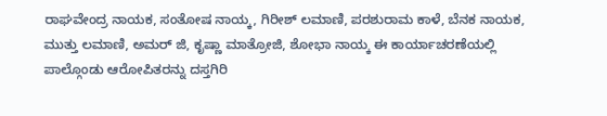ರಾಘವೇಂದ್ರ ನಾಯಕ, ಸಂತೋಷ ನಾಯ್ಕ, ಗಿರೀಶ್ ಲಮಾಣಿ, ಪರಶುರಾಮ ಕಾಳೆ, ಬೆನಕ ನಾಯಕ, ಮುತ್ತು ಲಮಾಣಿ, ಅಮರ್ ಜಿ, ಕೃಷ್ಣಾ ಮಾತ್ರೋಜಿ, ಶೋಭಾ ನಾಯ್ಕ ಈ ಕಾರ್ಯಾಚರಣೆಯಲ್ಲಿ ಪಾಲ್ಗೊಂಡು ಆರೋಪಿತರನ್ನು ದಸ್ತಗಿರಿ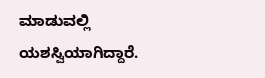ಮಾಡುವಲ್ಲಿ ಯಶಸ್ವಿಯಾಗಿದ್ದಾರೆ.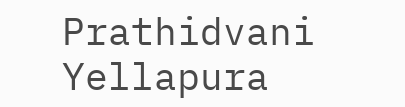Prathidvani Yellapura